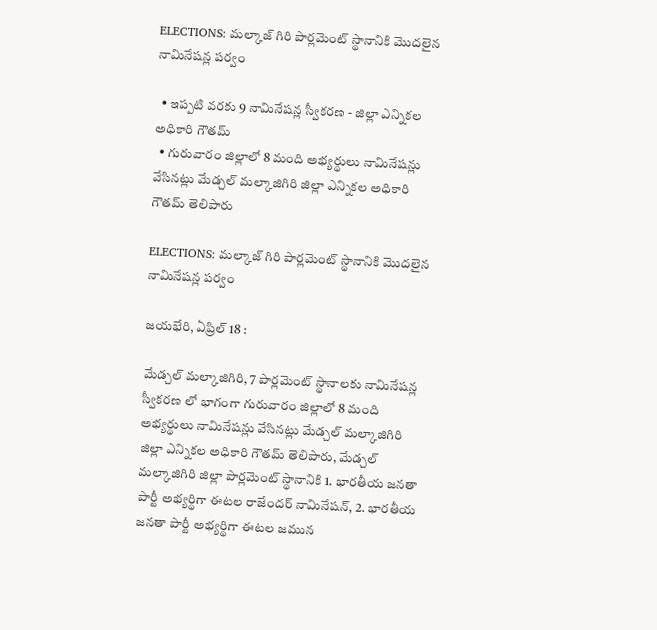ELECTIONS: మల్కాజ్ గిరి పార్లమెంట్ స్థానానికి మొదలైన నామినేషన్ల పర్వం

  • ఇప్పటి వరకు 9 నామినేషన్ల స్వీకరణ - జిల్లా ఎన్నికల అధికారి గౌతమ్
  • గురువారం జిల్లాలో 8 మంది అభ్యర్థులు నామినేషన్లు వేసినట్లు మేడ్చల్ మల్కాజిగిరి జిల్లా ఎన్నికల అధికారి గౌతమ్ తెలిపారు

ELECTIONS: మల్కాజ్ గిరి పార్లమెంట్ స్థానానికి మొదలైన నామినేషన్ల పర్వం

జయభేరి, ఏప్రిల్ 18 :

మేడ్చల్ మల్కాజిగిరి, 7 పార్లమెంట్ స్థానాలకు నామినేషన్ల స్వీకరణ లో భాగంగా గురువారం జిల్లాలో 8 మంది అభ్యర్థులు నామినేషన్లు వేసినట్లు మేడ్చల్ మల్కాజిగిరి జిల్లా ఎన్నికల అధికారి గౌతమ్ తెలిపారు, మేడ్చల్ మల్కాజిగిరి జిల్లా పార్లమెంట్ స్థానానికి 1. భారతీయ జనతా పార్టీ అభ్యర్థిగా ఈటల రాజేందర్ నామినేషన్, 2. భారతీయ జనతా పార్టీ అభ్యర్థిగా ఈటల జమున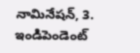నామినేషన్, 3. ఇండిపెండెంట్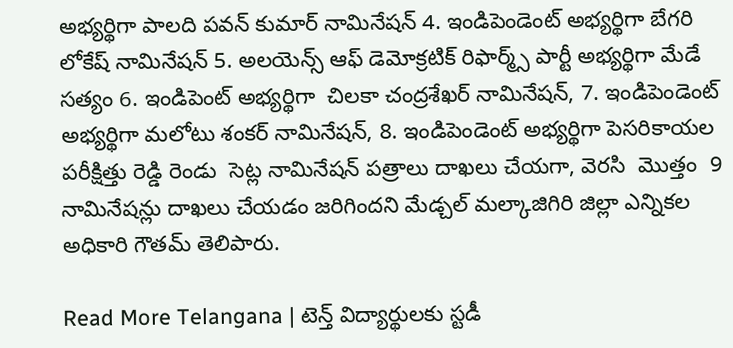అభ్యర్థిగా పాలది పవన్ కుమార్ నామినేషన్ 4. ఇండిపెండెంట్ అభ్యర్థిగా బేగరి లోకేష్ నామినేషన్ 5. అలయెన్స్ ఆఫ్ డెమోక్రటిక్ రిఫార్మ్స్ పార్టీ అభ్యర్థిగా మేడే సత్యం 6. ఇండిపెంట్ అభ్యర్థిగా  చిలకా చంద్రశేఖర్ నామినేషన్, 7. ఇండిపెండెంట్ అభ్యర్థిగా మలోటు శంకర్ నామినేషన్, 8. ఇండిపెండెంట్ అభ్యర్థిగా పెసరికాయల పరీక్షిత్తు రెడ్డి రెండు  సెట్ల నామినేషన్ పత్రాలు దాఖలు చేయగా, వెరసి  మొత్తం  9 నామినేషన్లు దాఖలు చేయడం జరిగిందని మేడ్చల్ మల్కాజిగిరి జిల్లా ఎన్నికల అధికారి గౌతమ్ తెలిపారు.

Read More Telangana | టెన్త్ విద్యార్థులకు స్టడీ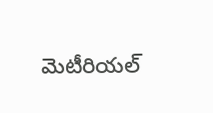మెటీరియల్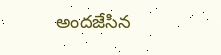అందజేసిన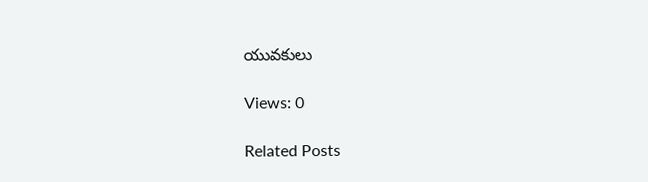యువకులు

Views: 0

Related Posts